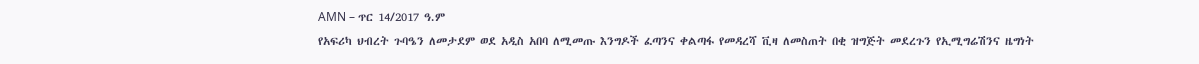AMN – ጥር 14/2017 ዓ.ም
የአፍሪካ ህብረት ጉባዔን ለመታደም ወደ አዲስ አበባ ለሚመጡ እንግዶች ፈጣንና ቀልጣፋ የመዳረሻ ቪዛ ለመስጠት በቂ ዝግጅት መደረጉን የኢሚግሬሽንና ዜግነት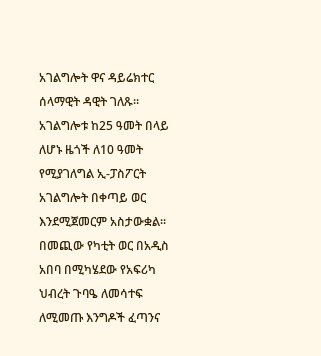አገልግሎት ዋና ዳይሬክተር ሰላማዊት ዳዊት ገለጹ።
አገልግሎቱ ከ25 ዓመት በላይ ለሆኑ ዜጎች ለ10 ዓመት የሚያገለግል ኢ-ፓስፖርት አገልግሎት በቀጣይ ወር እንደሚጀመርም አስታውቋል።
በመጪው የካቲት ወር በአዲስ አበባ በሚካሄደው የአፍሪካ ህብረት ጉባዔ ለመሳተፍ ለሚመጡ እንግዶች ፈጣንና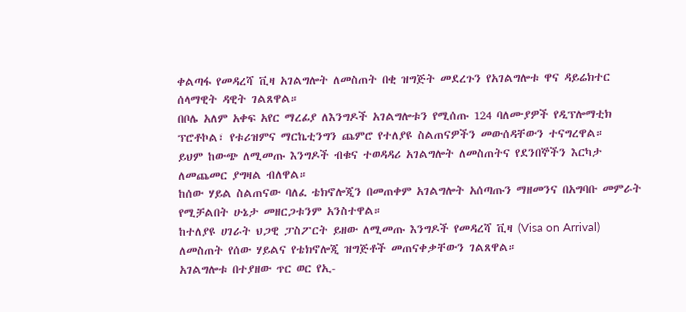ቀልጣፋ የመዳረሻ ቪዛ አገልግሎት ለመስጠት በቂ ዝግጅት መደረጉን የአገልግሎቱ ዋና ዳይሬክተር ሰላማዊት ዳዊት ገልጸዋል።
በቦሌ አለም አቀፍ አየር ማረፊያ ለእንግዶች አገልግሎቱን የሚሰጡ 124 ባለሙያዎች የዲፕሎማቲክ ፕሮቶኮል፣ የቱሪዝምና ማርኬቲንግን ጨምሮ የተለያዩ ስልጠናዎችን መውሰዳቸውን ተናግረዋል።
ይህም ከውጭ ለሚመጡ እንግዶች ብቁና ተወዳዳሪ አገልግሎት ለመስጠትና የደንበኞችን እርካታ ለመጨመር ያግዛል ብለዋል።
ከሰው ሃይል ስልጠናው ባለፈ ቴክኖሎጂን በመጠቀም አገልግሎት አሰጣጡን ማዘመንና በአግባቡ መምራት የሚቻልበት ሁኔታ መዘርጋቱንም አንስተዋል።
ከተለያዩ ሀገራት ህጋዊ ፓስፖርት ይዘው ለሚመጡ እንግዶች የመዳረሻ ቪዛ (Visa on Arrival) ለመስጠት የሰው ሃይልና የቴክኖሎጂ ዝግጅቶች መጠናቀቃቸውን ገልጸዋል።
አገልግሎቱ በተያዘው ጥር ወር የኢ-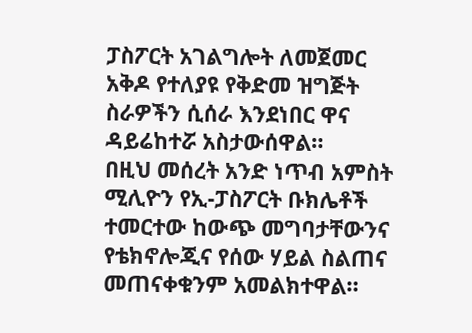ፓስፖርት አገልግሎት ለመጀመር አቅዶ የተለያዩ የቅድመ ዝግጅት ስራዎችን ሲሰራ እንደነበር ዋና ዳይሬከተሯ አስታውሰዋል።
በዚህ መሰረት አንድ ነጥብ አምስት ሚሊዮን የኢ-ፓስፖርት ቡክሌቶች ተመርተው ከውጭ መግባታቸውንና የቴክኖሎጂና የሰው ሃይል ስልጠና መጠናቀቁንም አመልክተዋል።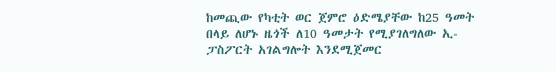ከመጪው የካቲት ወር ጀምሮ ዕድሜያቸው ከ25 ዓመት በላይ ለሆኑ ዜጎች ለ10 ዓመታት የሚያገለግለው ኢ-ፓስፖርት አገልግሎት እንደሚጀመር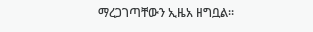ማረጋገጣቸውን ኢዜአ ዘግቧል።